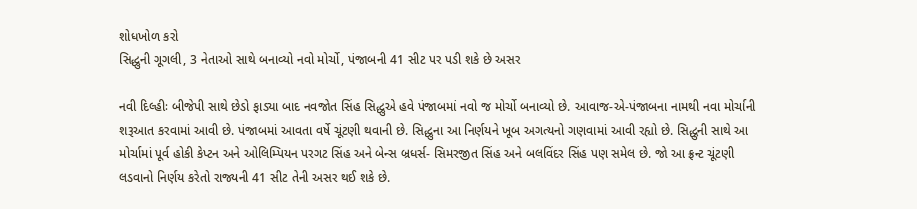શોધખોળ કરો
સિદ્ધુની ગૂગલી, 3 નેતાઓ સાથે બનાવ્યો નવો મોર્ચો, પંજાબની 41 સીટ પર પડી શકે છે અસર

નવી દિલ્હીઃ બીજેપી સાથે છેડો ફાડ્યા બાદ નવજોત સિંહ સિદ્ધુએ હવે પંજાબમાં નવો જ મોર્ચો બનાવ્યો છે. આવાજ-એ-પંજાબના નામથી નવા મોર્ચાની શરૂઆત કરવામાં આવી છે. પંજાબમાં આવતા વર્ષે ચૂંટણી થવાની છે. સિદ્ધુના આ નિર્ણયને ખૂબ અગત્યનો ગણવામાં આવી રહ્યો છે. સિદ્ધુની સાથે આ મોર્ચામાં પૂર્વ હોકી કેપ્ટન અને ઓલિમ્પિયન પરગટ સિંહ અને બેન્સ બ્રધર્સ- સિમરજીત સિંહ અને બલવિંદર સિંહ પણ સમેલ છે. જો આ ફ્રન્ટ ચૂંટણી લડવાનો નિર્ણય કરેતો રાજ્યની 41 સીટ તેની અસર થઈ શકે છે.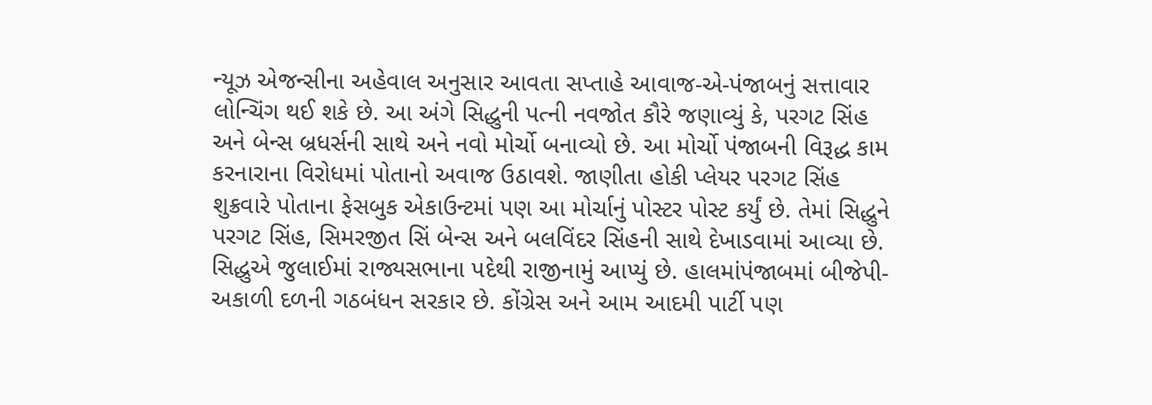ન્યૂઝ એજન્સીના અહેવાલ અનુસાર આવતા સપ્તાહે આવાજ-એ-પંજાબનું સત્તાવાર લોન્ચિંગ થઈ શકે છે. આ અંગે સિદ્ધુની પત્ની નવજોત કૌરે જણાવ્યું કે, પરગટ સિંહ અને બેન્સ બ્રધર્સની સાથે અને નવો મોર્ચો બનાવ્યો છે. આ મોર્ચો પંજાબની વિરૂદ્ધ કામ કરનારાના વિરોધમાં પોતાનો અવાજ ઉઠાવશે. જાણીતા હોકી પ્લેયર પરગટ સિંહ શુક્રવારે પોતાના ફેસબુક એકાઉન્ટમાં પણ આ મોર્ચાનું પોસ્ટર પોસ્ટ કર્યું છે. તેમાં સિદ્ધુને પરગટ સિંહ, સિમરજીત સિં બેન્સ અને બલવિંદર સિંહની સાથે દેખાડવામાં આવ્યા છે.
સિદ્ધુએ જુલાઈમાં રાજ્યસભાના પદેથી રાજીનામું આપ્યું છે. હાલમાંપંજાબમાં બીજેપી-અકાળી દળની ગઠબંધન સરકાર છે. કોંગ્રેસ અને આમ આદમી પાર્ટી પણ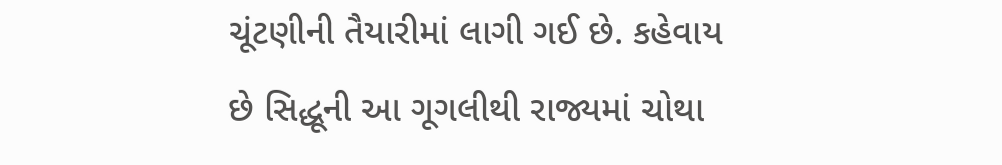ચૂંટણીની તૈયારીમાં લાગી ગઈ છે. કહેવાય છે સિદ્ધૂની આ ગૂગલીથી રાજ્યમાં ચોથા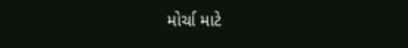મોર્ચા માટે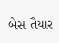બેસ તૈયાર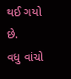થઈ ગયો છે.
વધુ વાંચો